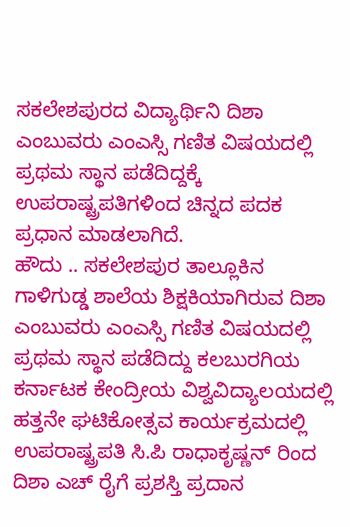ಸಕಲೇಶಪುರದ ವಿದ್ಯಾರ್ಥಿನಿ ದಿಶಾ ಎಂಬುವರು ಎಂಎಸ್ಸಿ ಗಣಿತ ವಿಷಯದಲ್ಲಿ ಪ್ರಥಮ ಸ್ಥಾನ ಪಡೆದಿದ್ದಕ್ಕೆ ಉಪರಾಷ್ಟ್ರಪತಿಗಳಿಂದ ಚಿನ್ನದ ಪದಕ ಪ್ರಧಾನ ಮಾಡಲಾಗಿದೆ.
ಹೌದು .. ಸಕಲೇಶಪುರ ತಾಲ್ಲೂಕಿನ ಗಾಳಿಗುಡ್ಡ ಶಾಲೆಯ ಶಿಕ್ಷಕಿಯಾಗಿರುವ ದಿಶಾ ಎಂಬುವರು ಎಂಎಸ್ಸಿ ಗಣಿತ ವಿಷಯದಲ್ಲಿ ಪ್ರಥಮ ಸ್ಥಾನ ಪಡೆದಿದ್ದು ಕಲಬುರಗಿಯ ಕರ್ನಾಟಕ ಕೇಂದ್ರೀಯ ವಿಶ್ವವಿದ್ಯಾಲಯದಲ್ಲಿ ಹತ್ತನೇ ಘಟಿಕೋತ್ಸವ ಕಾರ್ಯಕ್ರಮದಲ್ಲಿ ಉಪರಾಷ್ಟ್ರಪತಿ ಸಿ.ಪಿ ರಾಧಾಕೃಷ್ಣನ್ ರಿಂದ ದಿಶಾ ಎಚ್ ರೈಗೆ ಪ್ರಶಸ್ತಿ ಪ್ರದಾನ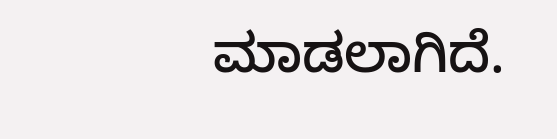ಮಾಡಲಾಗಿದೆ.